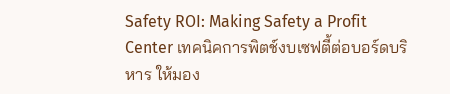Safety ROI: Making Safety a Profit Center เทคนิคการพิตช์งบเซฟตี้ต่อบอร์ดบริหาร ให้มอง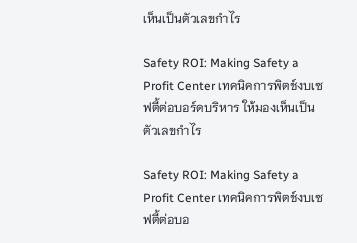เห็นเป็นตัวเลขกำไร

Safety ROI: Making Safety a Profit Center เทคนิคการพิตช์งบเซฟตี้ต่อบอร์ดบริหาร ให้มองเห็นเป็นตัวเลขกำไร

Safety ROI: Making Safety a Profit Center เทคนิคการพิตช์งบเซฟตี้ต่อบอ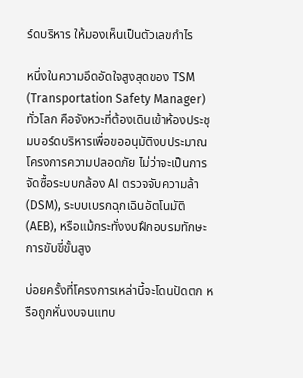ร์ดบริหาร ให้มองเห็นเป็นตัวเลขกำไร

หนึ่งในความอึดอัดใจสูงสุดของ TSM (Transportation Safety Manager) ทั่วโลก คือจังหวะที่ต้องเดินเข้าห้องประชุมบอร์ดบริหารเพื่อขออนุมัติงบประมาณโครงการความปลอดภัย ไม่ว่าจะเป็นการจัดซื้อระบบกล้อง AI ตรวจจับความล้า (DSM), ระบบเบรกฉุกเฉินอัตโนมัติ (AEB), หรือแม้กระทั่งงบฝึกอบรมทักษะการขับขี่ขั้นสูง

บ่อยครั้งที่โครงการเหล่านี้จะโดนปัดตก หรือถูกหั่นงบจนแทบ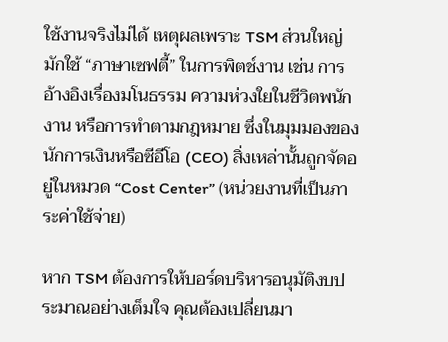ใช้งานจริงไม่ได้ เหตุผลเพราะ TSM ส่วนใหญ่มักใช้ “ภาษาเซฟตี้” ในการพิตช์งาน เช่น การอ้างอิงเรื่องมโนธรรม ความห่วงใยในชีวิตพนักงาน หรือการทำตามกฎหมาย ซึ่งในมุมมองของนักการเงินหรือซีอีโอ (CEO) สิ่งเหล่านั้นถูกจัดอยู่ในหมวด “Cost Center” (หน่วยงานที่เป็นภาระค่าใช้จ่าย)

หาก TSM ต้องการให้บอร์ดบริหารอนุมัติงบประมาณอย่างเต็มใจ คุณต้องเปลี่ยนมา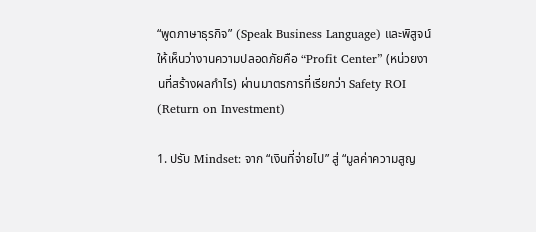“พูดภาษาธุรกิจ” (Speak Business Language) และพิสูจน์ให้เห็นว่างานความปลอดภัยคือ “Profit Center” (หน่วยงานที่สร้างผลกำไร) ผ่านมาตรการที่เรียกว่า Safety ROI (Return on Investment)

1. ปรับ Mindset: จาก “เงินที่จ่ายไป” สู่ “มูลค่าความสูญ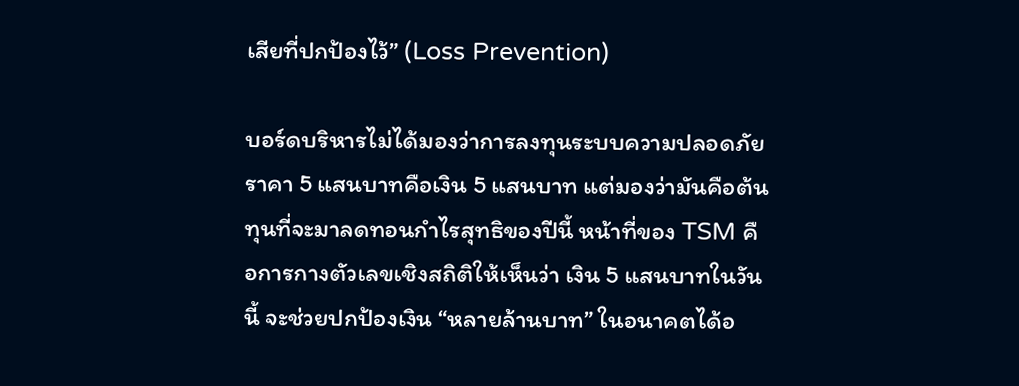เสียที่ปกป้องไว้” (Loss Prevention)

บอร์ดบริหารไม่ได้มองว่าการลงทุนระบบความปลอดภัยราคา 5 แสนบาทคือเงิน 5 แสนบาท แต่มองว่ามันคือต้นทุนที่จะมาลดทอนกำไรสุทธิของปีนี้ หน้าที่ของ TSM คือการกางตัวเลขเชิงสถิติให้เห็นว่า เงิน 5 แสนบาทในวันนี้ จะช่วยปกป้องเงิน “หลายล้านบาท” ในอนาคตได้อ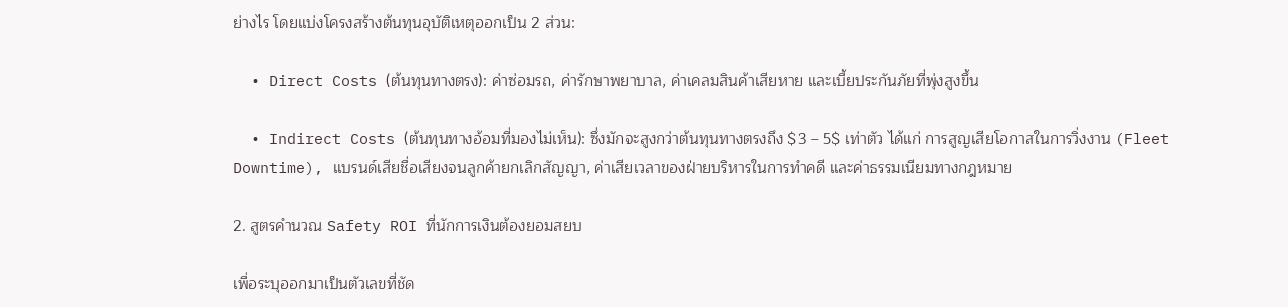ย่างไร โดยแบ่งโครงสร้างต้นทุนอุบัติเหตุออกเป็น 2 ส่วน:

  • Direct Costs (ต้นทุนทางตรง): ค่าซ่อมรถ, ค่ารักษาพยาบาล, ค่าเคลมสินค้าเสียหาย และเบี้ยประกันภัยที่พุ่งสูงขึ้น

  • Indirect Costs (ต้นทุนทางอ้อมที่มองไม่เห็น): ซึ่งมักจะสูงกว่าต้นทุนทางตรงถึง $3 – 5$ เท่าตัว ได้แก่ การสูญเสียโอกาสในการวิ่งงาน (Fleet Downtime), แบรนด์เสียชื่อเสียงจนลูกค้ายกเลิกสัญญา, ค่าเสียเวลาของฝ่ายบริหารในการทำคดี และค่าธรรมเนียมทางกฎหมาย

2. สูตรคำนวณ Safety ROI ที่นักการเงินต้องยอมสยบ

เพื่อระบุออกมาเป็นตัวเลขที่ชัด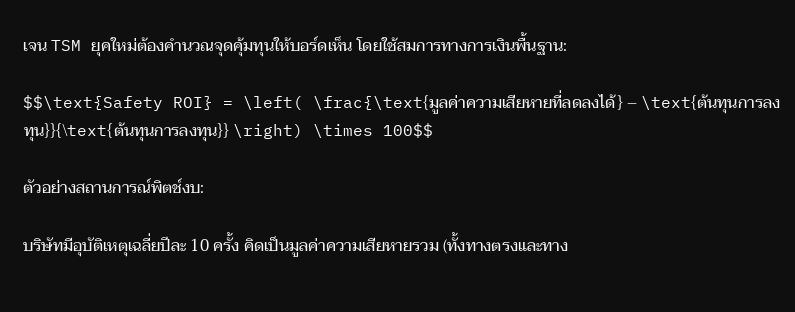เจน TSM ยุคใหม่ต้องคำนวณจุดคุ้มทุนให้บอร์ดเห็น โดยใช้สมการทางการเงินพื้นฐาน:

$$\text{Safety ROI} = \left( \frac{\text{มูลค่าความเสียหายที่ลดลงได้} – \text{ต้นทุนการลงทุน}}{\text{ต้นทุนการลงทุน}} \right) \times 100$$

ตัวอย่างสถานการณ์พิตช์งบ:

บริษัทมีอุบัติเหตุเฉลี่ยปีละ 10 ครั้ง คิดเป็นมูลค่าความเสียหายรวม (ทั้งทางตรงและทาง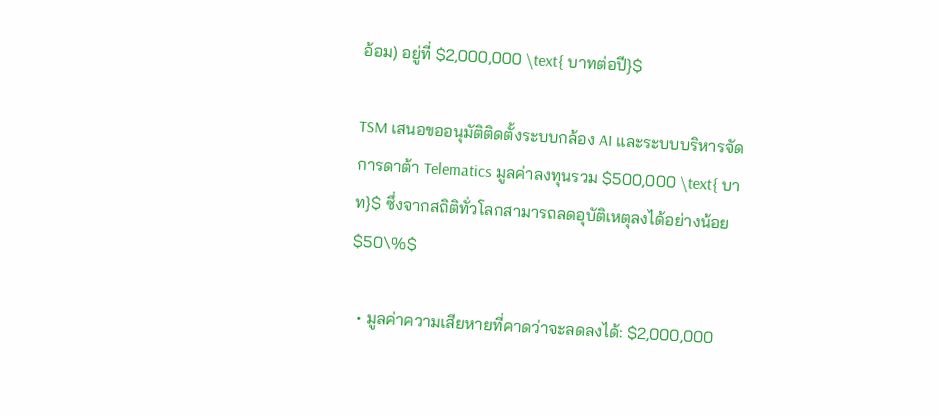อ้อม) อยู่ที่ $2,000,000 \text{ บาทต่อปี}$

TSM เสนอขออนุมัติติดตั้งระบบกล้อง AI และระบบบริหารจัดการดาต้า Telematics มูลค่าลงทุนรวม $500,000 \text{ บาท}$ ซึ่งจากสถิติทั่วโลกสามารถลดอุบัติเหตุลงได้อย่างน้อย $50\%$

  • มูลค่าความเสียหายที่คาดว่าจะลดลงได้: $2,000,000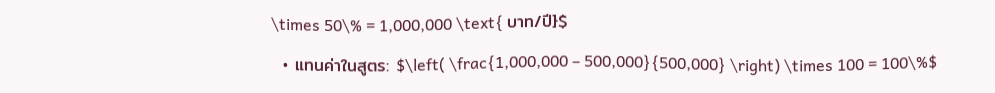\times 50\% = 1,000,000 \text{ บาท/ปี}$

  • แทนค่าในสูตร: $\left( \frac{1,000,000 – 500,000}{500,000} \right) \times 100 = 100\%$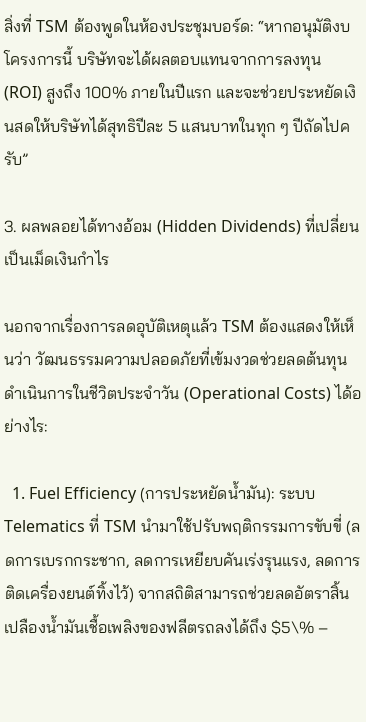สิ่งที่ TSM ต้องพูดในห้องประชุมบอร์ด: “หากอนุมัติงบโครงการนี้ บริษัทจะได้ผลตอบแทนจากการลงทุน (ROI) สูงถึง 100% ภายในปีแรก และจะช่วยประหยัดเงินสดให้บริษัทได้สุทธิปีละ 5 แสนบาทในทุก ๆ ปีถัดไปครับ”

3. ผลพลอยได้ทางอ้อม (Hidden Dividends) ที่เปลี่ยนเป็นเม็ดเงินกำไร

นอกจากเรื่องการลดอุบัติเหตุแล้ว TSM ต้องแสดงให้เห็นว่า วัฒนธรรมความปลอดภัยที่เข้มงวดช่วยลดต้นทุนดำเนินการในชีวิตประจำวัน (Operational Costs) ได้อย่างไร:

  1. Fuel Efficiency (การประหยัดน้ำมัน): ระบบ Telematics ที่ TSM นำมาใช้ปรับพฤติกรรมการขับขี่ (ลดการเบรกกระชาก, ลดการเหยียบคันเร่งรุนแรง, ลดการติดเครื่องยนต์ทิ้งไว้) จากสถิติสามารถช่วยลดอัตราสิ้นเปลืองน้ำมันเชื้อเพลิงของฟลีตรถลงได้ถึง $5\% –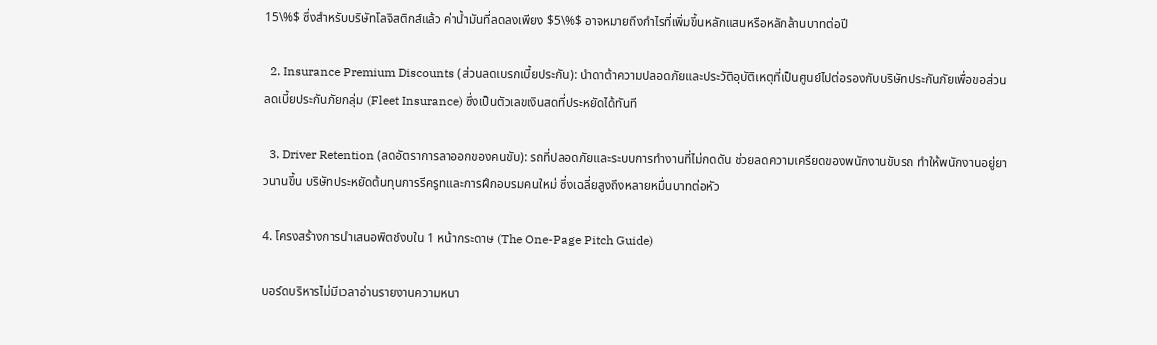15\%$ ซึ่งสำหรับบริษัทโลจิสติกส์แล้ว ค่าน้ำมันที่ลดลงเพียง $5\%$ อาจหมายถึงกำไรที่เพิ่มขึ้นหลักแสนหรือหลักล้านบาทต่อปี

  2. Insurance Premium Discounts (ส่วนลดเบรกเบี้ยประกัน): นำดาต้าความปลอดภัยและประวัติอุบัติเหตุที่เป็นศูนย์ไปต่อรองกับบริษัทประกันภัยเพื่อขอส่วนลดเบี้ยประกันภัยกลุ่ม (Fleet Insurance) ซึ่งเป็นตัวเลขเงินสดที่ประหยัดได้ทันที

  3. Driver Retention (ลดอัตราการลาออกของคนขับ): รถที่ปลอดภัยและระบบการทำงานที่ไม่กดดัน ช่วยลดความเครียดของพนักงานขับรถ ทำให้พนักงานอยู่ยาวนานขึ้น บริษัทประหยัดต้นทุนการรีครูทและการฝึกอบรมคนใหม่ ซึ่งเฉลี่ยสูงถึงหลายหมื่นบาทต่อหัว

4. โครงสร้างการนำเสนอพิตช์งบใน 1 หน้ากระดาษ (The One-Page Pitch Guide)

บอร์ดบริหารไม่มีเวลาอ่านรายงานความหนา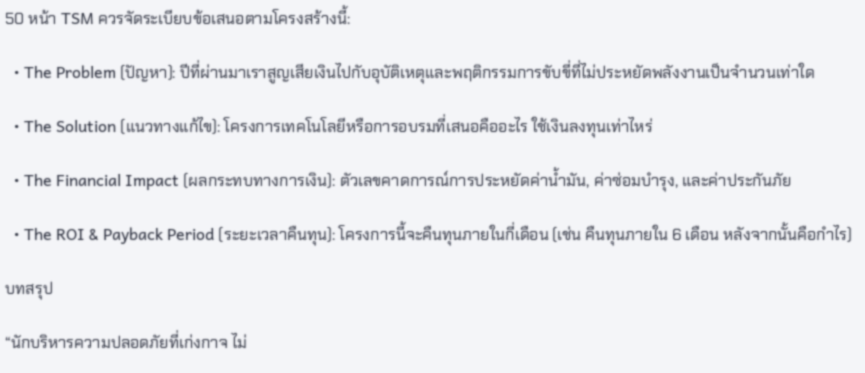50 หน้า TSM ควรจัดระเบียบข้อเสนอตามโครงสร้างนี้:

  • The Problem (ปัญหา): ปีที่ผ่านมาเราสูญเสียเงินไปกับอุบัติเหตุและพฤติกรรมการขับขี่ที่ไม่ประหยัดพลังงานเป็นจำนวนเท่าใด

  • The Solution (แนวทางแก้ไข): โครงการเทคโนโลยีหรือการอบรมที่เสนอคืออะไร ใช้เงินลงทุนเท่าไหร่

  • The Financial Impact (ผลกระทบทางการเงิน): ตัวเลขคาดการณ์การประหยัดค่าน้ำมัน, ค่าซ่อมบำรุง, และค่าประกันภัย

  • The ROI & Payback Period (ระยะเวลาคืนทุน): โครงการนี้จะคืนทุนภายในกี่เดือน (เช่น คืนทุนภายใน 6 เดือน หลังจากนั้นคือกำไร)

บทสรุป

“นักบริหารความปลอดภัยที่เก่งกาจ ไม่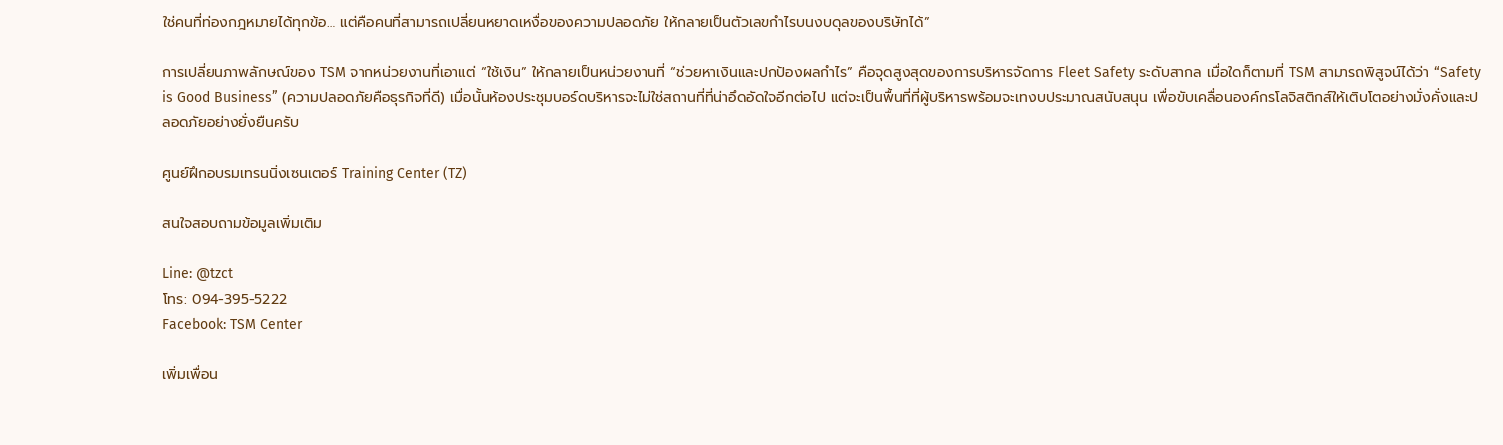ใช่คนที่ท่องกฎหมายได้ทุกข้อ… แต่คือคนที่สามารถเปลี่ยนหยาดเหงื่อของความปลอดภัย ให้กลายเป็นตัวเลขกำไรบนงบดุลของบริษัทได้”

การเปลี่ยนภาพลักษณ์ของ TSM จากหน่วยงานที่เอาแต่ “ใช้เงิน” ให้กลายเป็นหน่วยงานที่ “ช่วยหาเงินและปกป้องผลกำไร” คือจุดสูงสุดของการบริหารจัดการ Fleet Safety ระดับสากล เมื่อใดก็ตามที่ TSM สามารถพิสูจน์ได้ว่า “Safety is Good Business” (ความปลอดภัยคือธุรกิจที่ดี) เมื่อนั้นห้องประชุมบอร์ดบริหารจะไม่ใช่สถานที่ที่น่าอึดอัดใจอีกต่อไป แต่จะเป็นพื้นที่ที่ผู้บริหารพร้อมจะเทงบประมาณสนับสนุน เพื่อขับเคลื่อนองค์กรโลจิสติกส์ให้เติบโตอย่างมั่งคั่งและปลอดภัยอย่างยั่งยืนครับ

ศูนย์ฝึกอบรมเทรนนิ่งเซนเตอร์ Training Center (TZ)

สนใจสอบถามข้อมูลเพิ่มเติม

Line: @tzct
โทร: 094-395-5222
Facebook: TSM Center

เพิ่มเพื่อน